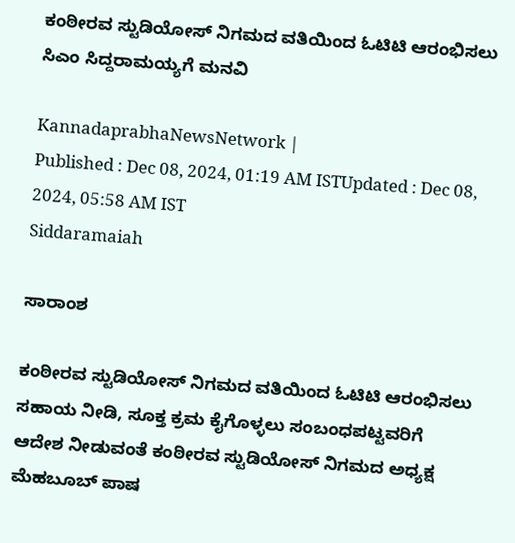ಕಂಠೀರವ ಸ್ಟುಡಿಯೋಸ್‌ ನಿಗಮದ ವತಿಯಿಂದ ಓಟಿಟಿ ಆರಂಭಿಸಲು ಸಿಎಂ ಸಿದ್ದರಾಮಯ್ಯಗೆ ಮನವಿ

KannadaprabhaNewsNetwork |
Published : Dec 08, 2024, 01:19 AM ISTUpdated : Dec 08, 2024, 05:58 AM IST
Siddaramaiah

ಸಾರಾಂಶ

ಕಂಠೀರವ ಸ್ಟುಡಿಯೋಸ್‌ ನಿಗಮದ ವತಿಯಿಂದ ಓಟಿಟಿ ಆರಂಭಿಸಲು ಸಹಾಯ ನೀಡಿ, ಸೂಕ್ತ ಕ್ರಮ ಕೈಗೊಳ್ಳಲು ಸಂಬಂಧಪಟ್ಟವರಿಗೆ ಆದೇಶ ನೀಡುವಂತೆ ಕಂಠೀರವ ಸ್ಟುಡಿಯೋಸ್‌ ನಿಗಮದ ಅಧ್ಯಕ್ಷ ಮೆಹಬೂಬ್ ಪಾಷ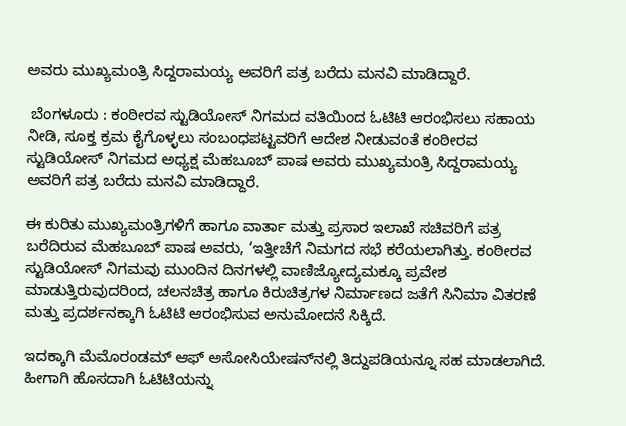ಅವರು ಮುಖ್ಯಮಂತ್ರಿ ಸಿದ್ದರಾಮಯ್ಯ ಅವರಿಗೆ ಪತ್ರ ಬರೆದು ಮನವಿ ಮಾಡಿದ್ದಾರೆ.

 ಬೆಂಗಳೂರು : ಕಂಠೀರವ ಸ್ಟುಡಿಯೋಸ್‌ ನಿಗಮದ ವತಿಯಿಂದ ಓಟಿಟಿ ಆರಂಭಿಸಲು ಸಹಾಯ ನೀಡಿ, ಸೂಕ್ತ ಕ್ರಮ ಕೈಗೊಳ್ಳಲು ಸಂಬಂಧಪಟ್ಟವರಿಗೆ ಆದೇಶ ನೀಡುವಂತೆ ಕಂಠೀರವ ಸ್ಟುಡಿಯೋಸ್‌ ನಿಗಮದ ಅಧ್ಯಕ್ಷ ಮೆಹಬೂಬ್ ಪಾಷ ಅವರು ಮುಖ್ಯಮಂತ್ರಿ ಸಿದ್ದರಾಮಯ್ಯ ಅವರಿಗೆ ಪತ್ರ ಬರೆದು ಮನವಿ ಮಾಡಿದ್ದಾರೆ.

ಈ ಕುರಿತು ಮುಖ್ಯಮಂತ್ರಿಗಳಿಗೆ ಹಾಗೂ ವಾರ್ತಾ ಮತ್ತು ಪ್ರಸಾರ ಇಲಾಖೆ ಸಚಿವರಿಗೆ ಪತ್ರ ಬರೆದಿರುವ ಮೆಹಬೂಬ್‌ ಪಾಷ ಅವರು, ‘ಇತ್ತೀಚೆಗೆ ನಿಮಗದ ಸಭೆ ಕರೆಯಲಾಗಿತ್ತು. ಕಂಠೀರವ ಸ್ಟುಡಿಯೋಸ್‌ ನಿಗಮವು ಮುಂದಿನ ದಿನಗಳ‍ಲ್ಲಿ ವಾಣಿಜ್ಯೋದ್ಯಮಕ್ಕೂ ಪ್ರವೇಶ ಮಾಡುತ್ತಿರುವುದರಿಂದ, ಚಲನಚಿತ್ರ ಹಾಗೂ ಕಿರುಚಿತ್ರಗಳ ನಿರ್ಮಾಣದ ಜತೆಗೆ ಸಿನಿಮಾ ವಿತರಣೆ ಮತ್ತು ಪ್ರದರ್ಶನಕ್ಕಾಗಿ ಓಟಿಟಿ ಆರಂಭಿಸುವ ಅನುಮೋದನೆ ಸಿಕ್ಕಿದೆ.

ಇದಕ್ಕಾಗಿ ಮೆಮೊರಂಡಮ್‌ ಆಫ್‌ ಅಸೋಸಿಯೇಷನ್‌ನಲ್ಲಿ ತಿದ್ದುಪಡಿಯನ್ನೂ ಸಹ ಮಾಡಲಾಗಿದೆ. ಹೀಗಾಗಿ ಹೊಸದಾಗಿ ಓಟಿಟಿಯನ್ನು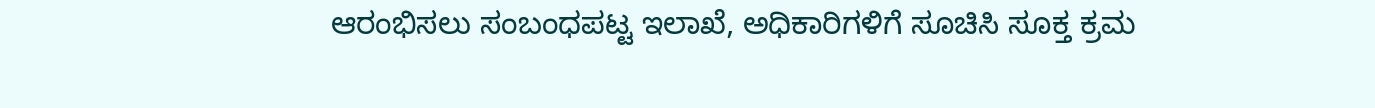ಆರಂಭಿಸಲು ಸಂಬಂಧಪಟ್ಟ ಇಲಾಖೆ, ಅಧಿಕಾರಿಗಳಿಗೆ ಸೂಚಿಸಿ ಸೂಕ್ತ ಕ್ರಮ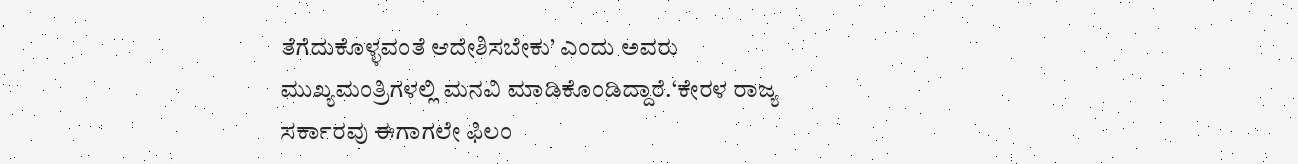ತೆಗೆದುಕೊಳ್ಳವಂತೆ ಆದೇಶಿಸಬೇಕು’ ಎಂದು ಅವರು ಮುಖ್ಯಮಂತ್ರಿಗಳಲ್ಲಿ ಮನವಿ ಮಾಡಿಕೊಂಡಿದ್ದಾರೆ.‘ಕೇರಳ ರಾಜ್ಯ ಸರ್ಕಾರವು ಈಗಾಗಲೇ ಫಿಲಂ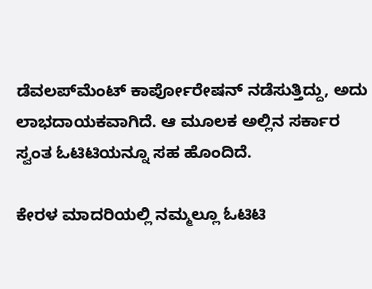ಡೆವಲಪ್‌ಮೆಂಟ್‌ ಕಾರ್ಪೋರೇಷನ್‌ ನಡೆಸುತ್ತಿದ್ದು, ಅದು ಲಾಭದಾಯಕವಾಗಿದೆ. ಆ ಮೂಲಕ ಅಲ್ಲಿನ ಸರ್ಕಾರ ಸ್ವಂತ ಓಟಿಟಿಯನ್ನೂ ಸಹ ಹೊಂದಿದೆ.

ಕೇರಳ ಮಾದರಿಯಲ್ಲಿ ನಮ್ಮಲ್ಲೂ ಓಟಿಟಿ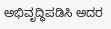ಅಭಿವೃದ್ಧಿಪಡಿಸಿ ಅದರ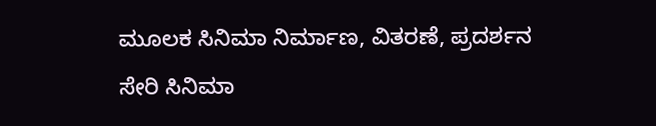ಮೂಲಕ ಸಿನಿಮಾ ನಿರ್ಮಾಣ, ವಿತರಣೆ, ಪ್ರದರ್ಶನ ಸೇರಿ ಸಿನಿಮಾ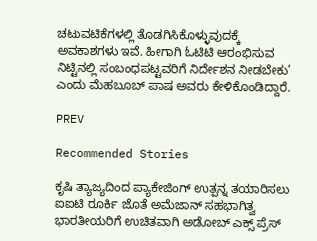ಚಟುವಟಿಕೆಗಳಲ್ಲಿ ತೊಡಗಿಸಿಕೊಳ್ಳುವುದಕ್ಕೆ ಅವಕಾಶಗಳು ಇವೆ. ಹೀಗಾಗಿ ಓಟಿಟಿ ಆರಂಭಿಸುವ ನಿಟ್ಟಿನಲ್ಲಿ ಸಂಬಂಧಪಟ್ಟವರಿಗೆ ನಿರ್ದೇಶನ ನೀಡಬೇಕು’ ಎಂದು ಮೆಹಬೂಬ್‌ ಪಾಷ ಅವರು ಕೇಳಿಕೊಂಡಿದ್ದಾರೆ.

PREV

Recommended Stories

ಕೃಷಿ ತ್ಯಾಜ್ಯದಿಂದ ಪ್ಯಾಕೇಜಿಂಗ್ ಉತ್ಪನ್ನ ತಯಾರಿಸಲು ಐಐಟಿ ರೂರ್ಕಿ ಜೊತೆ ಅಮೆಜಾನ್ ಸಹಭಾಗಿತ್ವ
ಭಾರತೀಯರಿಗೆ ಉಚಿತವಾಗಿ ಅಡೋಬ್ ಎಕ್ಸ್‌ ಪ್ರೆಸ್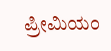ಪ್ರೀಮಿಯಂ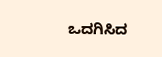ಒದಗಿಸಿದ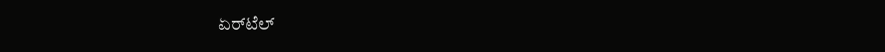ಏರ್‌ಟೆಲ್